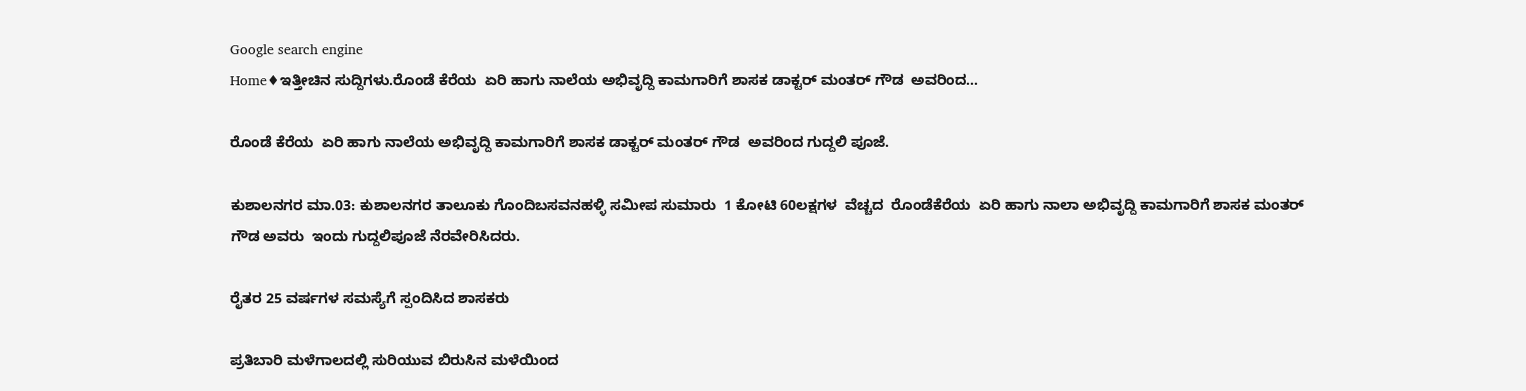Google search engine
Home♦ಇತ್ತೀಚಿನ ಸುದ್ದಿಗಳು.ರೊಂಡೆ ಕೆರೆಯ  ಏರಿ ಹಾಗು ನಾಲೆಯ ಅಭಿವೃದ್ದಿ ಕಾಮಗಾರಿಗೆ ಶಾಸಕ ಡಾಕ್ಟರ್ ಮಂತರ್ ಗೌಡ  ಅವರಿಂದ...

ರೊಂಡೆ ಕೆರೆಯ  ಏರಿ ಹಾಗು ನಾಲೆಯ ಅಭಿವೃದ್ದಿ ಕಾಮಗಾರಿಗೆ ಶಾಸಕ ಡಾಕ್ಟರ್ ಮಂತರ್ ಗೌಡ  ಅವರಿಂದ ಗುದ್ದಲಿ ಪೂಜೆ.

ಕುಶಾಲನಗರ ಮಾ.03: ಕುಶಾಲನಗರ ತಾಲೂಕು ಗೊಂದಿಬಸವನಹಳ್ಳಿ ಸಮೀಪ ಸುಮಾರು  1 ಕೋಟಿ 60ಲಕ್ಷಗಳ  ವೆಚ್ಚದ  ರೊಂಡೆಕೆರೆಯ  ಏರಿ ಹಾಗು ನಾಲಾ ಅಭಿವೃದ್ದಿ ಕಾಮಗಾರಿಗೆ ಶಾಸಕ ಮಂತರ್ ಗೌಡ ಅವರು  ಇಂದು ಗುದ್ದಲಿಪೂಜೆ ನೆರವೇರಿಸಿದರು.

ರೈತರ 25 ವರ್ಷಗಳ ಸಮಸ್ಯೆಗೆ ಸ್ಪಂದಿಸಿದ ಶಾಸಕರು

ಪ್ರತಿಬಾರಿ ಮಳೆಗಾಲದಲ್ಲಿ ಸುರಿಯುವ ಬಿರುಸಿನ ಮಳೆಯಿಂದ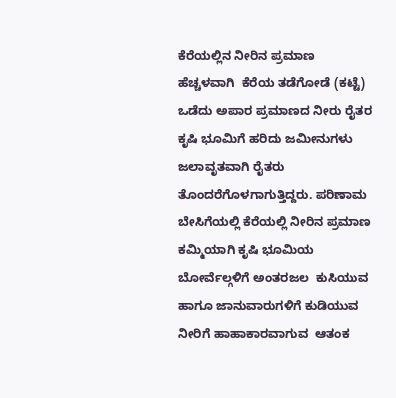ಕೆರೆಯಲ್ಲಿನ ನೀರಿನ ಪ್ರಮಾಣ ಹೆಚ್ಚಳವಾಗಿ  ಕೆರೆಯ ತಡೆಗೋಡೆ (ಕಟ್ಟೆ) ಒಡೆದು ಅಪಾರ ಪ್ರಮಾಣದ ನೀರು ರೈತರ ಕೃಷಿ ಭೂಮಿಗೆ ಹರಿದು ಜಮೀನುಗಳು ಜಲಾವೃತವಾಗಿ ರೈತರು ತೊಂದರೆಗೊಳಗಾಗುತ್ತಿದ್ದರು. ಪರಿಣಾಮ ಬೇಸಿಗೆಯಲ್ಲಿ ಕೆರೆಯಲ್ಲಿ ನೀರಿನ ಪ್ರಮಾಣ ಕಮ್ಮಿಯಾಗಿ ಕೃಷಿ ಭೂಮಿಯ ಬೋರ್ವೆಲ್ಗಳಿಗೆ ಅಂತರಜಲ  ಕುಸಿಯುವ ಹಾಗೂ ಜಾನುವಾರುಗಳಿಗೆ ಕುಡಿಯುವ ನೀರಿಗೆ ಹಾಹಾಕಾರವಾಗುವ  ಆತಂಕ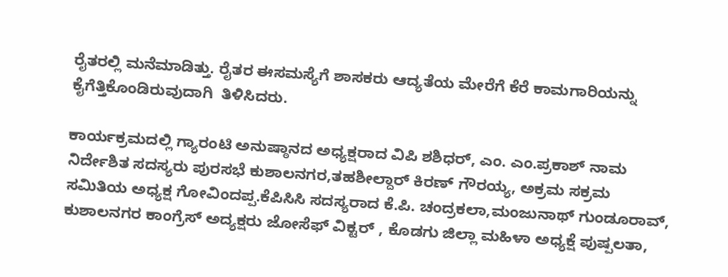ರೈತರಲ್ಲಿ ಮನೆಮಾಡಿತ್ತು. ರೈತರ ಈಸಮಸ್ಯೆಗೆ ಶಾಸಕರು ಆದ್ಯತೆಯ ಮೇರೆಗೆ ಕೆರೆ ಕಾಮಗಾರಿಯನ್ನು  ಕೈಗೆತ್ತಿಕೊಂಡಿರುವುದಾಗಿ  ತಿಳಿಸಿದರು.

ಕಾರ್ಯಕ್ರಮದಲ್ಲಿ ಗ್ಯಾರಂಟಿ ಅನುಷ್ಠಾನದ ಅಧ್ಯಕ್ಷರಾದ ವಿಪಿ ಶಶಿಧರ್, ಎಂ. ಎಂ.ಪ್ರಕಾಶ್ ನಾಮ ನಿರ್ದೇಶಿತ ಸದಸ್ಯರು ಪುರಸಭೆ ಕುಶಾಲನಗರ,ತಹಶೀಲ್ದಾರ್ ಕಿರಣ್ ಗೌರಯ್ಯ, ಅಕ್ರಮ ಸಕ್ರಮ ಸಮಿತಿಯ ಅಧ್ಯಕ್ಷ ಗೋವಿಂದಪ್ಪ.ಕೆಪಿಸಿಸಿ ಸದಸ್ಯರಾದ ಕೆ.ಪಿ. ಚಂದ್ರಕಲಾ,ಮಂಜುನಾಥ್ ಗುಂಡೂರಾವ್, ಕುಶಾಲನಗರ ಕಾಂಗ್ರೆಸ್ ಅದ್ಯಕ್ಷರು ಜೋಸೆಫ್ ವಿಕ್ಟರ್ , ಕೊಡಗು ಜಿಲ್ಲಾ ಮಹಿಳಾ ಅಧ್ಯಕ್ಷೆ ಪುಷ್ಪಲತಾ,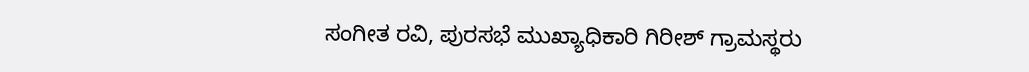ಸಂಗೀತ ರವಿ, ಪುರಸಭೆ ಮುಖ್ಯಾಧಿಕಾರಿ ಗಿರೀಶ್ ಗ್ರಾಮಸ್ಥರು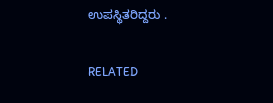ಉಪಸ್ಥಿತರಿದ್ದರು .

RELATED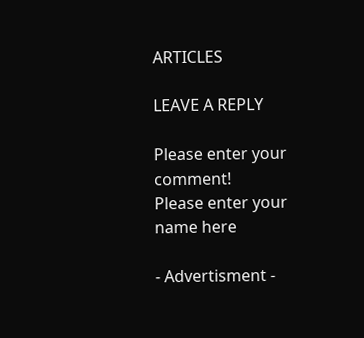ARTICLES

LEAVE A REPLY

Please enter your comment!
Please enter your name here

- Advertisment -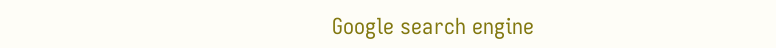Google search engine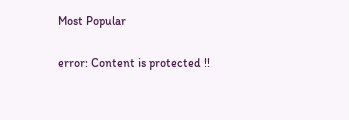Most Popular

error: Content is protected !!